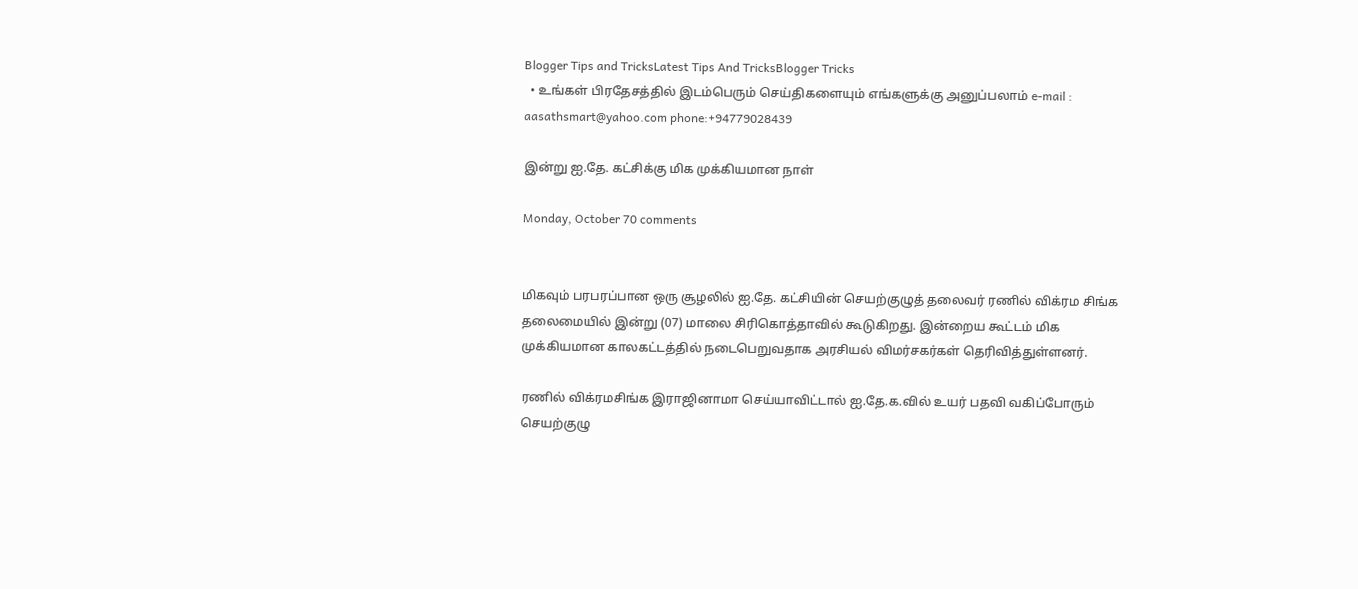Blogger Tips and TricksLatest Tips And TricksBlogger Tricks
  • உங்கள் பிரதேசத்தில் இடம்பெரும் செய்திகளையும் எங்களுக்கு அனுப்பலாம் e-mail : aasathsmart@yahoo.com phone:+94779028439

இன்று ஐ.தே. கட்சிக்கு மிக முக்கியமான நாள்

Monday, October 70 comments


மிகவும் பரபரப்பான ஒரு சூழலில் ஐ.தே. கட்சியின் செயற்குழுத் தலைவர் ரணில் விக்ரம சிங்க தலைமையில் இன்று (07) மாலை சிரிகொத்தாவில் கூடுகிறது. இன்றைய கூட்டம் மிக முக்கியமான காலகட்டத்தில் நடைபெறுவதாக அரசியல் விமர்சகர்கள் தெரிவித்துள்ளனர்.

ரணில் விக்ரமசிங்க இராஜினாமா செய்யாவிட்டால் ஐ.தே.க.வில் உயர் பதவி வகிப்போரும் செயற்குழு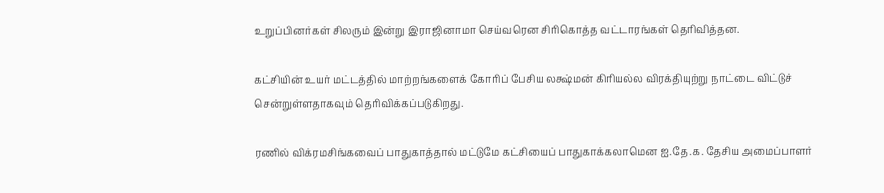உறுப்பினர்கள் சிலரும் இன்று இராஜினாமா செய்வரென சிரிகொத்த வட்டாரங்கள் தெரிவித்தன.

கட்சியின் உயர் மட்டத்தில் மாற்றங்களைக் கோரிப் பேசிய லக்ஷ்மன் கிரியல்ல விரக்தியுற்று நாட்டை விட்டுச் சென்றுள்ளதாகவும் தெரிவிக்கப்படுகிறது.

ரணில் விக்ரமசிங்கவைப் பாதுகாத்தால் மட்டுமே கட்சியைப் பாதுகாக்கலாமென ஐ.தே.க. தேசிய அமைப்பாளர்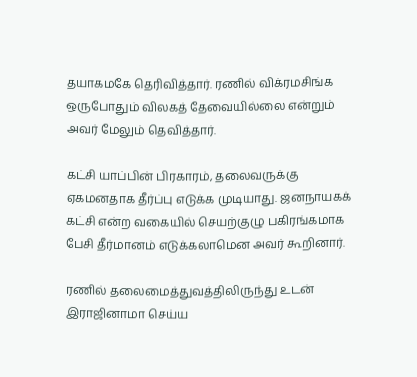தயாகமகே தெரிவித்தார். ரணில் விக்ரமசிங்க ஒருபோதும் விலகத் தேவையில்லை என்றும் அவர் மேலும் தெவித்தார்.

கட்சி யாப்பின் பிரகாரம், தலைவருக்கு ஏகமனதாக தீர்ப்பு எடுக்க முடியாது. ஜனநாயகக் கட்சி என்ற வகையில் செயற்குழு பகிரங்கமாக பேசி தீர்மானம் எடுக்கலாமென அவர் கூறினார்.

ரணில் தலைமைத்துவத்திலிருந்து உடன் இராஜினாமா செய்ய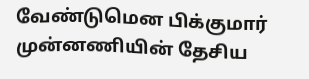வேண்டுமென பிக்குமார் முன்னணியின் தேசிய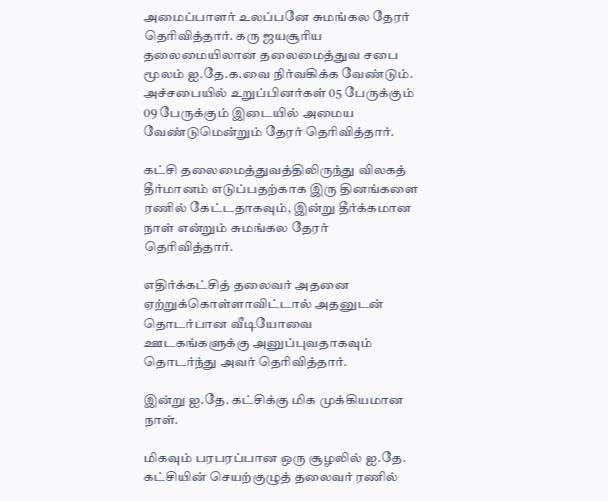அமைப்பாளர் உலப்பனே சுமங்கல தேரர் தெரிவித்தார். கரு ஜயசூரிய தலைமையிலான தலைமைத்துவ சபை மூலம் ஐ.தே.க.வை நிர்வகிக்க வேண்டும். அச்சபையில் உறுப்பினர்கள் 05 பேருக்கும் 09 பேருக்கும் இடையில் அமைய வேண்டுமென்றும் தேரர் தெரிவித்தார்.

கட்சி தலைமைத்துவத்திலிருந்து விலகத் தீர்மானம் எடுப்பதற்காக இரு தினங்களை ரணில் கேட்டதாகவும், இன்று தீர்க்கமான நாள் என்றும் சுமங்கல தேரர் தெரிவித்தார்.

எதிர்க்கட்சித் தலைவர் அதனை ஏற்றுக்கொள்ளாவிட்டால் அதனுடன் தொடர்பான வீடியோவை ஊடகங்களுக்கு அனுப்புவதாகவும் தொடர்ந்து அவர் தெரிவித்தார்.

இன்று ஐ.தே. கட்சிக்கு மிக முக்கியமான நாள்.

மிகவும் பரபரப்பான ஒரு சூழலில் ஐ.தே. கட்சியின் செயற்குழுத் தலைவர் ரணில்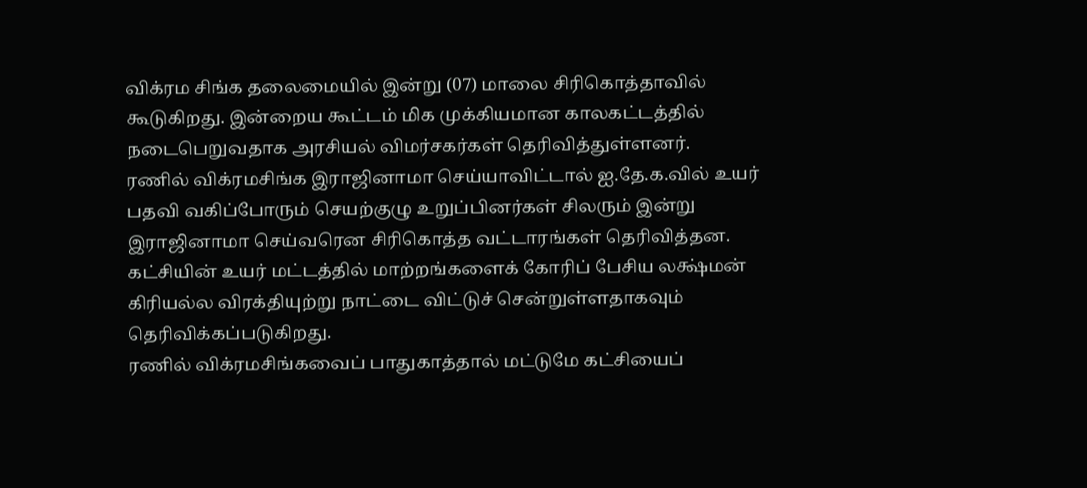விக்ரம சிங்க தலைமையில் இன்று (07) மாலை சிரிகொத்தாவில் கூடுகிறது. இன்றைய கூட்டம் மிக முக்கியமான காலகட்டத்தில் நடைபெறுவதாக அரசியல் விமர்சகர்கள் தெரிவித்துள்ளனர்.
ரணில் விக்ரமசிங்க இராஜினாமா செய்யாவிட்டால் ஐ.தே.க.வில் உயர் பதவி வகிப்போரும் செயற்குழு உறுப்பினர்கள் சிலரும் இன்று இராஜினாமா செய்வரென சிரிகொத்த வட்டாரங்கள் தெரிவித்தன.
கட்சியின் உயர் மட்டத்தில் மாற்றங்களைக் கோரிப் பேசிய லக்ஷ்மன் கிரியல்ல விரக்தியுற்று நாட்டை விட்டுச் சென்றுள்ளதாகவும் தெரிவிக்கப்படுகிறது.
ரணில் விக்ரமசிங்கவைப் பாதுகாத்தால் மட்டுமே கட்சியைப்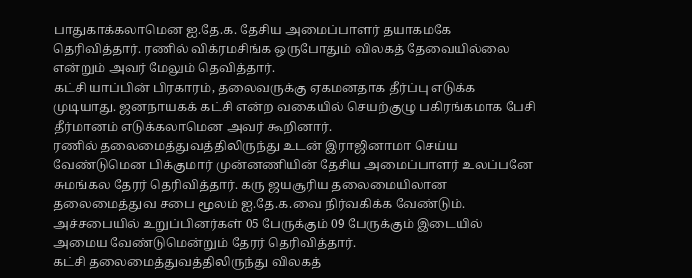பாதுகாக்கலாமென ஐ.தே.க. தேசிய அமைப்பாளர் தயாகமகே தெரிவித்தார். ரணில் விக்ரமசிங்க ஒருபோதும் விலகத் தேவையில்லை என்றும் அவர் மேலும் தெவித்தார்.
கட்சி யாப்பின் பிரகாரம், தலைவருக்கு ஏகமனதாக தீர்ப்பு எடுக்க முடியாது. ஜனநாயகக் கட்சி என்ற வகையில் செயற்குழு பகிரங்கமாக பேசி தீர்மானம் எடுக்கலாமென அவர் கூறினார்.
ரணில் தலைமைத்துவத்திலிருந்து உடன் இராஜினாமா செய்ய வேண்டுமென பிக்குமார் முன்னணியின் தேசிய அமைப்பாளர் உலப்பனே சுமங்கல தேரர் தெரிவித்தார். கரு ஜயசூரிய தலைமையிலான தலைமைத்துவ சபை மூலம் ஐ.தே.க.வை நிர்வகிக்க வேண்டும். அச்சபையில் உறுப்பினர்கள் 05 பேருக்கும் 09 பேருக்கும் இடையில் அமைய வேண்டுமென்றும் தேரர் தெரிவித்தார்.
கட்சி தலைமைத்துவத்திலிருந்து விலகத்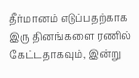தீர்மானம் எடுப்பதற்காக இரு தினங்களை ரணில் கேட்டதாகவும், இன்று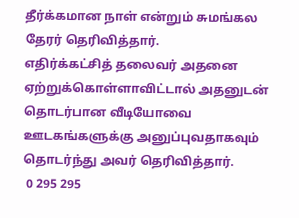தீர்க்கமான நாள் என்றும் சுமங்கல தேரர் தெரிவித்தார்.
எதிர்க்கட்சித் தலைவர் அதனை ஏற்றுக்கொள்ளாவிட்டால் அதனுடன் தொடர்பான வீடியோவை ஊடகங்களுக்கு அனுப்புவதாகவும் தொடர்ந்து அவர் தெரிவித்தார்.
 0 295 295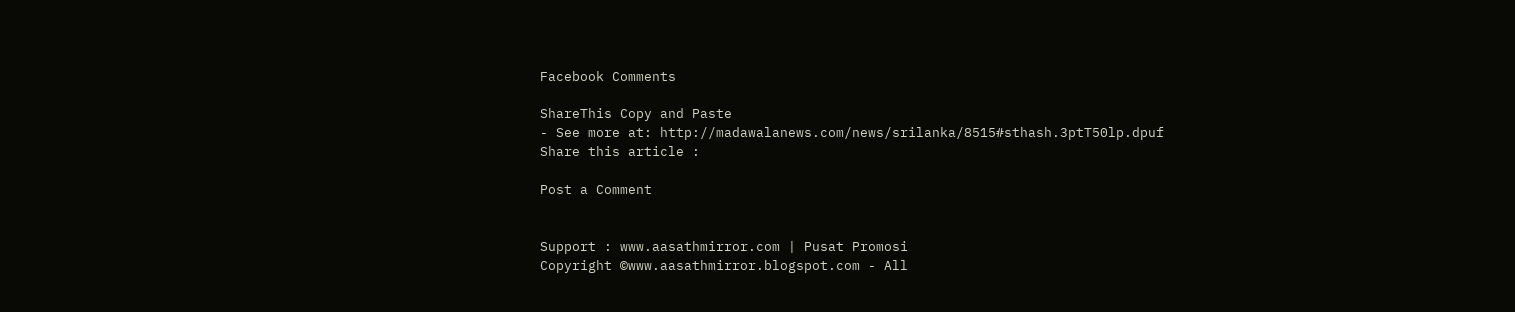Facebook Comments

ShareThis Copy and Paste
- See more at: http://madawalanews.com/news/srilanka/8515#sthash.3ptT50lp.dpuf
Share this article :

Post a Comment


Support : www.aasathmirror.com | Pusat Promosi
Copyright ©www.aasathmirror.blogspot.com - All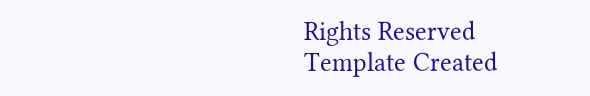Rights Reserved
Template Created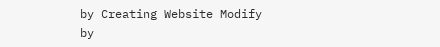by Creating Website Modify by